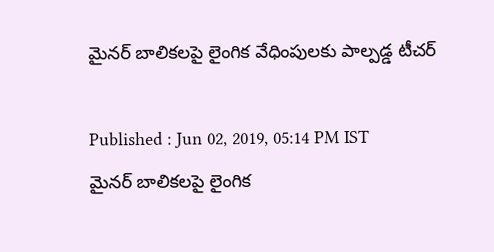మైనర్ బాలికలపై లైంగిక వేధింపులకు పాల్పడ్డ టీచర్

Published : Jun 02, 2019, 05:14 PM IST
మైనర్ బాలికలపై లైంగిక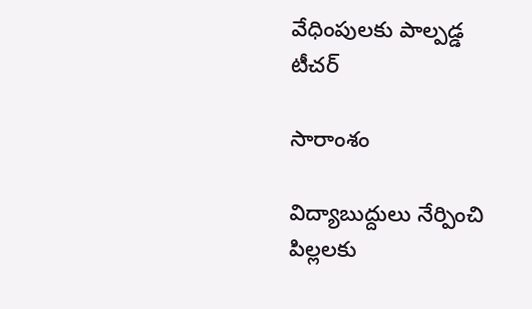వేధింపులకు పాల్పడ్డ టీచర్

సారాంశం

విద్యాబుద్దులు నేర్పించి పిల్లలకు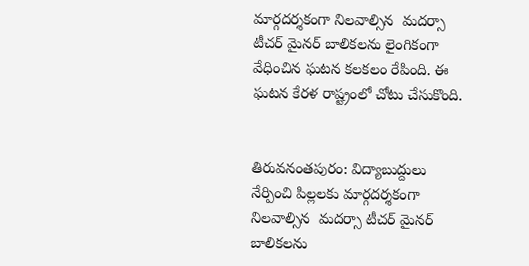మార్గదర్శకంగా నిలవాల్సిన  మదర్సా టీచర్ మైనర్ బాలికలను లైంగికంగా వేధించిన ఘటన కలకలం రేపింది. ఈ ఘటన కేరళ రాష్ట్రంలో చోటు చేసుకొంది.


తిరువనంతపురం: విద్యాబుద్దులు నేర్పించి పిల్లలకు మార్గదర్శకంగా నిలవాల్సిన  మదర్సా టీచర్ మైనర్ బాలికలను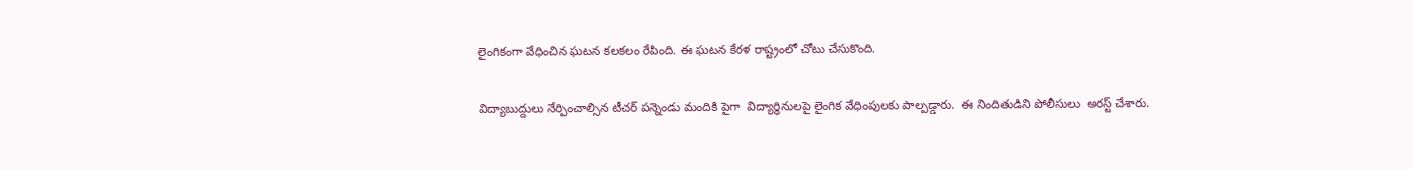లైంగికంగా వేధించిన ఘటన కలకలం రేపింది. ఈ ఘటన కేరళ రాష్ట్రంలో చోటు చేసుకొంది.

విద్యాబుద్దులు నేర్పించాల్సిన టీచర్ పన్నెండు మందికి పైగా  విద్యార్ధినులపై లైంగిక వేధింపులకు పాల్పడ్డారు.  ఈ నిందితుడిని పోలీసులు  అరస్ట్ చేశారు.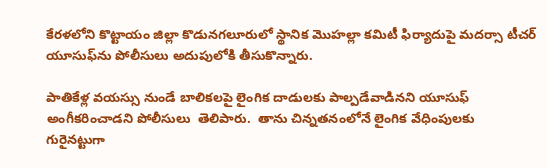కేరళలోని కొట్టాయం జిల్లా కొడునగలూరులో స్థానిక మొహల్లా కమిటీ ఫిర్యాదుపై మదర్సా టీచర్ యూసుఫ్‌ను పోలీసులు అదుపులోకి తీసుకొన్నారు.

పాతికేళ్ల వయస్సు నుండే బాలికలపై లైంగిక దాడులకు పాల్పడేవాడినని యూసుఫ్ అంగీకరించాడని పోలీసులు  తెలిపారు.  తాను చిన్నతనంలోనే లైంగిక వేధింపులకు  గురైనట్టుగా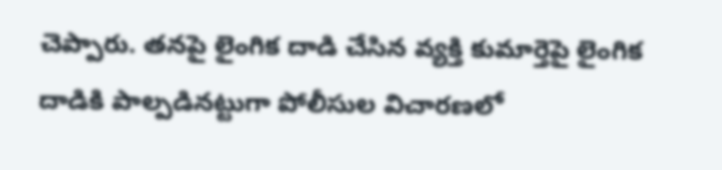చెప్పారు. తనపై లైంగిక దాడి చేసిన వ్యక్తి కుమార్తెపై లైంగిక దాడికి పాల్పడినట్టుగా పోలీసుల విచారణలో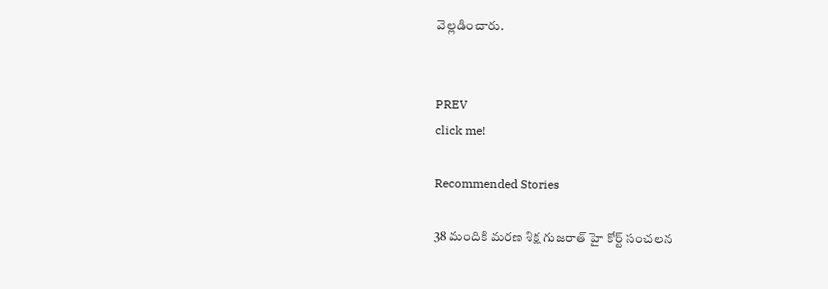వెల్లడించారు.


PREV
click me!

Recommended Stories

38 మందికి మరణ శిక్ష గుజరాత్ హై కోర్ట్ సంచలన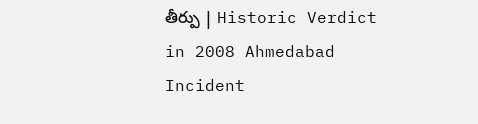తీర్పు | Historic Verdict in 2008 Ahmedabad Incident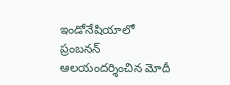ఇండోనేషియాలో ప్రంబనన్ ఆలయందర్శించిన మోదీ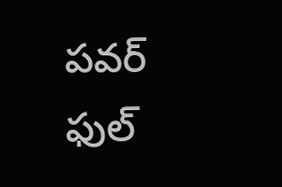పవర్ ఫుల్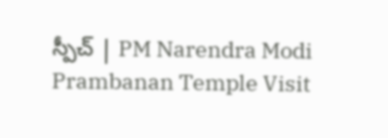స్పీచ్ | PM Narendra Modi Prambanan Temple Visit